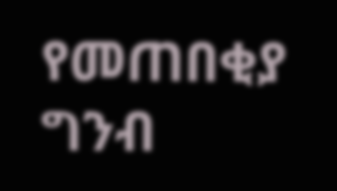የመጠበቂያ ግንብ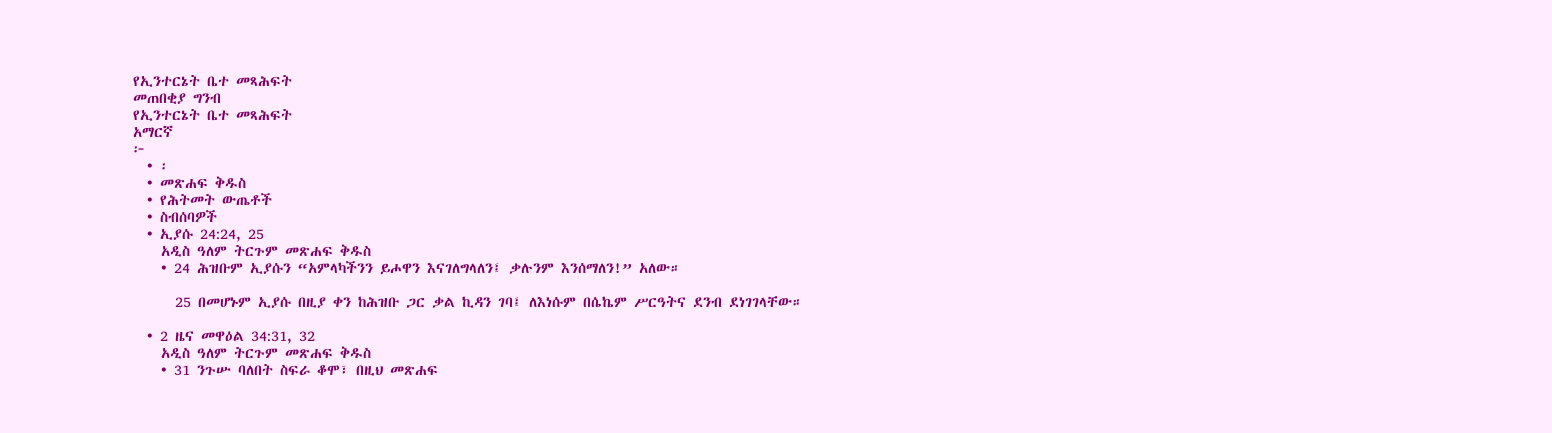የኢንተርኔት ቤተ መጻሕፍት
መጠበቂያ ግንብ
የኢንተርኔት ቤተ መጻሕፍት
አማርኛ
፦
  • ፡
  • መጽሐፍ ቅዱስ
  • የሕትመት ውጤቶች
  • ስብሰባዎች
  • ኢያሱ 24:24, 25
    አዲስ ዓለም ትርጉም መጽሐፍ ቅዱስ
    • 24 ሕዝቡም ኢያሱን “አምላካችንን ይሖዋን እናገለግላለን፤ ቃሉንም እንሰማለን!” አለው።

      25 በመሆኑም ኢያሱ በዚያ ቀን ከሕዝቡ ጋር ቃል ኪዳን ገባ፤ ለእነሱም በሴኬም ሥርዓትና ደንብ ደነገገላቸው።

  • 2 ዜና መዋዕል 34:31, 32
    አዲስ ዓለም ትርጉም መጽሐፍ ቅዱስ
    • 31 ንጉሡ ባለበት ስፍራ ቆሞ፣ በዚህ መጽሐፍ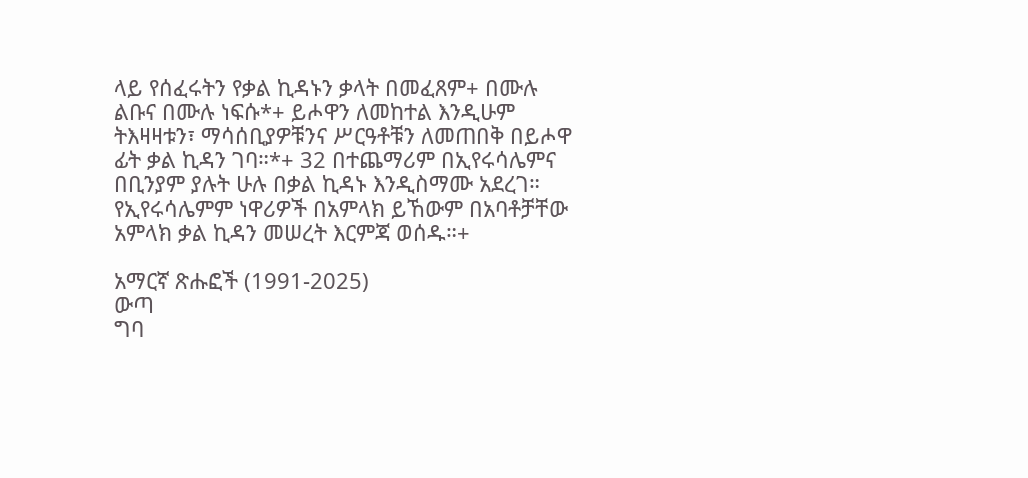ላይ የሰፈሩትን የቃል ኪዳኑን ቃላት በመፈጸም+ በሙሉ ልቡና በሙሉ ነፍሱ*+ ይሖዋን ለመከተል እንዲሁም ትእዛዛቱን፣ ማሳሰቢያዎቹንና ሥርዓቶቹን ለመጠበቅ በይሖዋ ፊት ቃል ኪዳን ገባ።*+ 32 በተጨማሪም በኢየሩሳሌምና በቢንያም ያሉት ሁሉ በቃል ኪዳኑ እንዲስማሙ አደረገ። የኢየሩሳሌምም ነዋሪዎች በአምላክ ይኸውም በአባቶቻቸው አምላክ ቃል ኪዳን መሠረት እርምጃ ወሰዱ።+

አማርኛ ጽሑፎች (1991-2025)
ውጣ
ግባ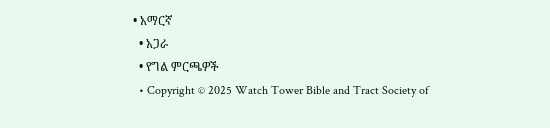• አማርኛ
  • አጋራ
  • የግል ምርጫዎች
  • Copyright © 2025 Watch Tower Bible and Tract Society of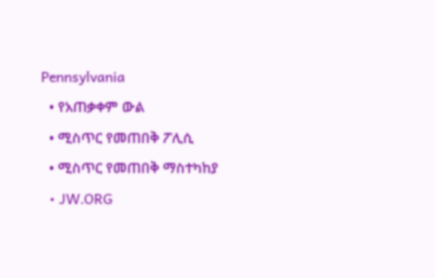Pennsylvania
  • የአጠቃቀም ውል
  • ሚስጥር የመጠበቅ ፖሊሲ
  • ሚስጥር የመጠበቅ ማስተካከያ
  • JW.ORG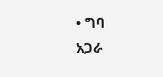• ግባ
አጋራ